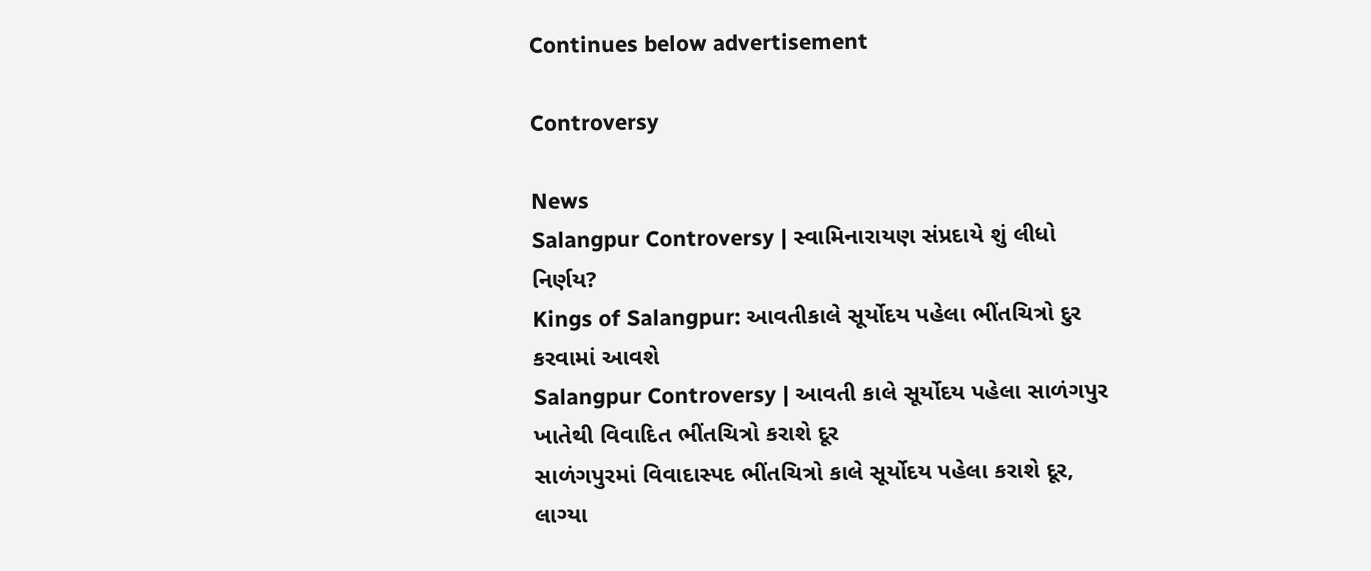Continues below advertisement

Controversy

News
Salangpur Controversy | સ્વામિનારાયણ સંપ્રદાયે શું લીધો નિર્ણય?
Kings of Salangpur: આવતીકાલે સૂર્યોદય પહેલા ભીંતચિત્રો દુર કરવામાં આવશે
Salangpur Controversy | આવતી કાલે સૂર્યોદય પહેલા સાળંગપુર ખાતેથી વિવાદિત ભીંતચિત્રો કરાશે દૂર
સાળંગપુરમાં વિવાદાસ્પદ ભીંતચિત્રો કાલે સૂર્યોદય પહેલા કરાશે દૂર, લાગ્યા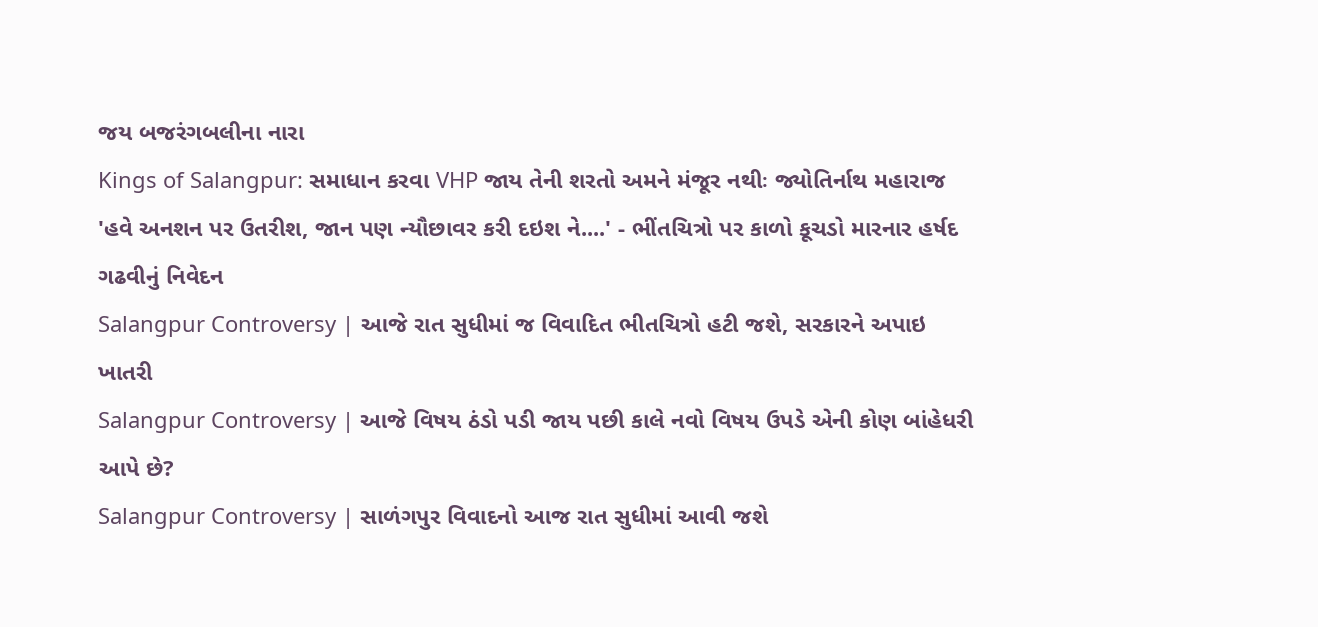જય બજરંગબલીના નારા
Kings of Salangpur: સમાધાન કરવા VHP જાય તેની શરતો અમને મંજૂર નથીઃ જ્યોતિર્નાથ મહારાજ
'હવે અનશન પર ઉતરીશ, જાન પણ ન્યૌછાવર કરી દઇશ ને....' - ભીંતચિત્રો પર કાળો કૂચડો મારનાર હર્ષદ ગઢવીનું નિવેદન
Salangpur Controversy | આજે રાત સુધીમાં જ વિવાદિત ભીતચિત્રો હટી જશે, સરકારને અપાઇ ખાતરી
Salangpur Controversy | આજે વિષય ઠંડો પડી જાય પછી કાલે નવો વિષય ઉપડે એની કોણ બાંહેધરી આપે છે?
Salangpur Controversy | સાળંગપુર વિવાદનો આજ રાત સુધીમાં આવી જશે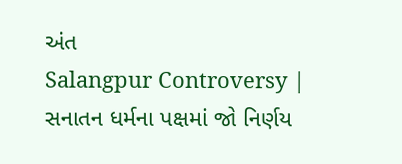અંત
Salangpur Controversy | સનાતન ધર્મના પક્ષમાં જો નિર્ણય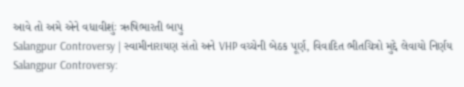આવે તો અમે એને વધાવીશુંઃ ઋષિભારતી બાપુ
Salangpur Controversy | સ્વામીનારાયણ સંતો અને VHP વચ્ચેની બેઠક પૂર્ણ, વિવાદિત ભીતચિત્રો મુદ્દે લેવાયો નિર્ણય
Salangpur Controversy: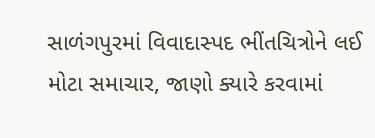સાળંગપુરમાં વિવાદાસ્પદ ભીંતચિત્રોને લઈ મોટા સમાચાર, જાણો ક્યારે કરવામાં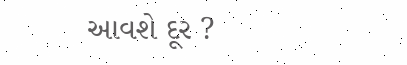આવશે દૂર ?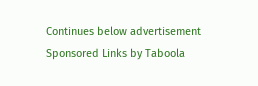Continues below advertisement
Sponsored Links by Taboola